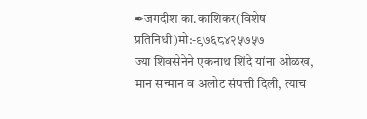✒जगदीश का.काशिकर(विशेष प्रतिनिधी)मो:-९७६८४२५७५७
ज्या शिवसेनेने एकनाथ शिंदे यांना ओळख, मान सन्मान व अलोट संपत्ती दिली, त्याच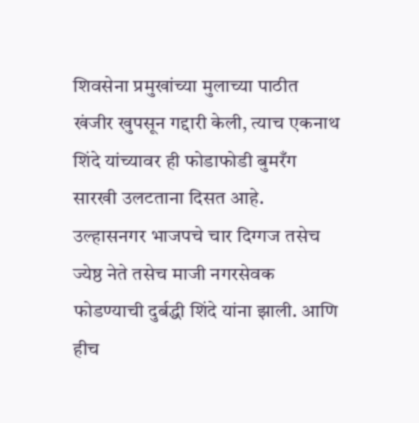शिवसेना प्रमुखांच्या मुलाच्या पाठीत खंजीर खुपसून गद्दारी केली, त्याच एकनाथ शिंदे यांच्यावर ही फोडाफोडी बुमरँग सारखी उलटताना दिसत आहे.
उल्हासनगर भाजपचे चार दिग्गज तसेच ज्येष्ठ नेते तसेच माजी नगरसेवक फोडण्याची दुर्बद्धी शिंदे यांना झाली. आणि हीच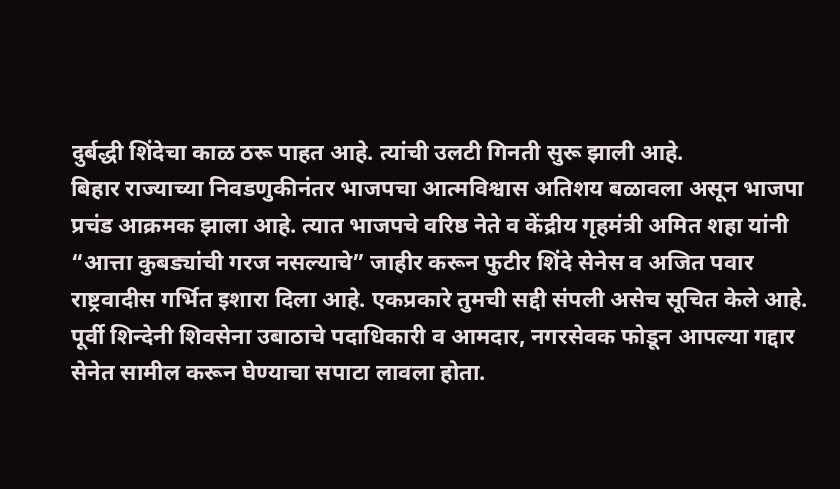दुर्बद्धी शिंदेचा काळ ठरू पाहत आहे. त्यांची उलटी गिनती सुरू झाली आहे.
बिहार राज्याच्या निवडणुकीनंतर भाजपचा आत्मविश्वास अतिशय बळावला असून भाजपा प्रचंड आक्रमक झाला आहे. त्यात भाजपचे वरिष्ठ नेते व केंद्रीय गृहमंत्री अमित शहा यांनी “आत्ता कुबड्यांची गरज नसल्याचे” जाहीर करून फुटीर शिंदे सेनेस व अजित पवार राष्ट्रवादीस गर्भित इशारा दिला आहे. एकप्रकारे तुमची सद्दी संपली असेच सूचित केले आहे. पूर्वी शिन्देनी शिवसेना उबाठाचे पदाधिकारी व आमदार, नगरसेवक फोडून आपल्या गद्दार सेनेत सामील करून घेण्याचा सपाटा लावला होता.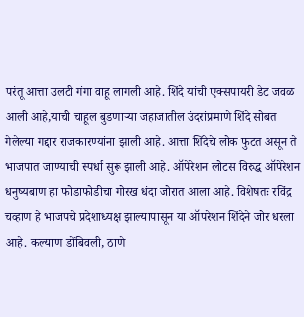परंतू आत्ता उलटी गंगा वाहू लागली आहे. शिंदे यांची एक्सपायरी डेट जवळ आली आहे,याची चाहूल बुडणाऱ्या जहाजातील उंदरांप्रमाणे शिंदे सोबत गेलेल्या गद्दार राजकारण्यांना झाली आहे. आत्ता शिंदेचे लोक फुटत असून ते भाजपात जाण्याची स्पर्धा सुरू झाली आहे. ऑपेरेशन लोटस विरुद्ध ऑपेरेशन धनुष्यबाण हा फोडाफोडीचा गोरख धंदा जोरात आला आहे. विशेषतः रविंद्र चव्हाण हे भाजपचे प्रदेशाध्यक्ष झाल्यापासून या ऑपरेशन शिंदेने जोर धरला आहे. कल्याण डोंबिवली, ठाणे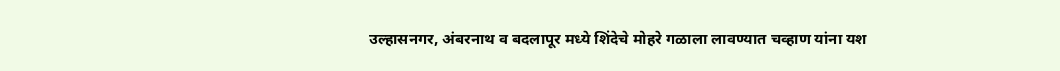उल्हासनगर, अंबरनाथ व बदलापूर मध्ये शिंदेचे मोहरे गळाला लावण्यात चव्हाण यांना यश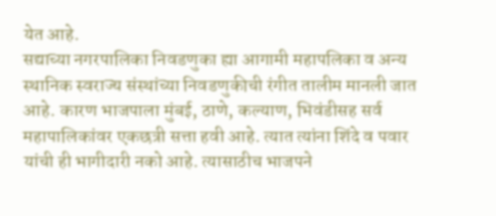येत आहे.
सद्याच्या नगरपालिका निवडणुका ह्या आगामी महापलिका व अन्य स्थानिक स्वराज्य संस्थांच्या निवडणुकीची रंगीत तालीम मानली जात आहे. कारण भाजपाला मुंबई, ठाणे, कल्याण, भिवंडीसह सर्व महापालिकांवर एकछत्री सत्ता हवी आहे. त्यात त्यांना शिंदे व पवार यांची ही भागीदारी नको आहे. त्यासाठीच भाजपने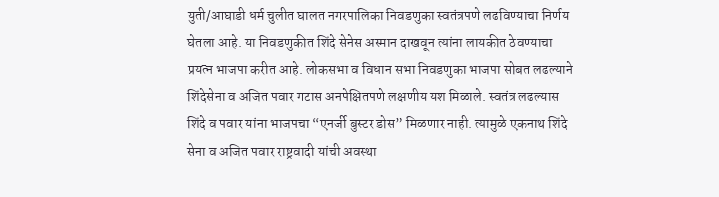युती/आघाडी धर्म चुलीत घालत नगरपालिका निवडणुका स्वतंत्रपणे लढविण्याचा निर्णय घेतला आहे. या निवडणुकीत शिंदे सेनेस अस्मान दाखवून त्यांना लायकीत ठेवण्याचा प्रयत्न भाजपा करीत आहे. लोकसभा व विधान सभा निवडणुका भाजपा सोबत लढल्याने शिंदेसेना व अजित पवार गटास अनपेक्षितपणे लक्षणीय यश मिळाले. स्वतंत्र लढल्यास शिंदे व पवार यांना भाजपचा “एनर्जी बुस्टर डोस” मिळणार नाही. त्यामुळे एकनाथ शिंदे सेना व अजित पवार राष्ट्रवादी यांची अवस्था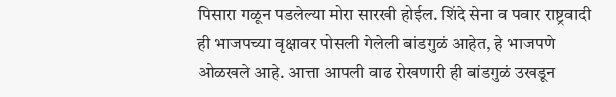पिसारा गळून पडलेल्या मोरा सारखी होईल. शिंदे सेना व पवार राष्ट्रवादी ही भाजपच्या वृक्षावर पोसली गेलेली बांडगुळं आहेत, हे भाजपणे ओळखले आहे. आत्ता आपली वाढ रोखणारी ही बांडगुळं उखडून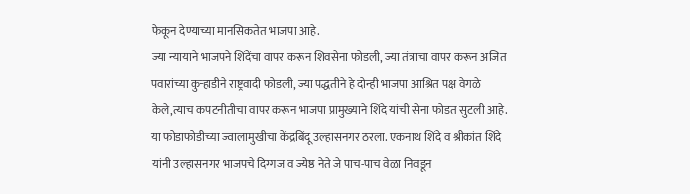फेकून देण्याच्या मानसिकतेत भाजपा आहे.
ज्या न्यायाने भाजपने शिंदेंचा वापर करून शिवसेना फोडली, ज्या तंत्राचा वापर करून अजित पवारांच्या कुऱ्हाडीने राष्ट्रवादी फोडली, ज्या पद्धतीने हे दोन्ही भाजपा आश्रित पक्ष वेगळे केले,त्याच कपटनीतीचा वापर करून भाजपा प्रामुख्याने शिंदे यांची सेना फोडत सुटली आहे. या फोडाफोडीच्या ज्वालामुखीचा केंद्रबिंदू उल्हासनगर ठरला. एकनाथ शिंदे व श्रीकांत शिंदे यांनी उल्हासनगर भाजपचे दिग्गज व ज्येष्ठ नेते जे पाच-पाच वेळा निवडून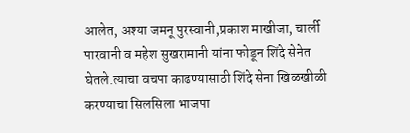आलेत, अश्या जमनू पुरस्वानी,प्रकाश माखीजा, चार्ली पारवानी व महेश सुखरामानी यांना फोडून शिंदे सेनेत घेतले.त्याचा वचपा काढण्यासाठी शिंदे सेना खिळखीळी करण्याचा सिलसिला भाजपा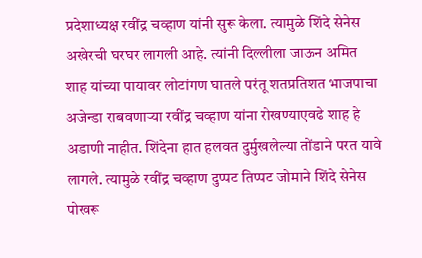प्रदेशाध्यक्ष रवींद्र चव्हाण यांनी सुरू केला. त्यामुळे शिंदे सेनेस अखेरची घरघर लागली आहे. त्यांनी दिल्लीला जाऊन अमित शाह यांच्या पायावर लोटांगण घातले परंतू शतप्रतिशत भाजपाचा अजेन्डा राबवणाऱ्या रवींद्र चव्हाण यांना रोखण्याएवढे शाह हे अडाणी नाहीत. शिंदेना हात हलवत दुर्मुखलेल्या तोंडाने परत यावे लागले. त्यामुळे रवींद्र चव्हाण दुप्पट तिप्पट जोमाने शिंदे सेनेस पोखरू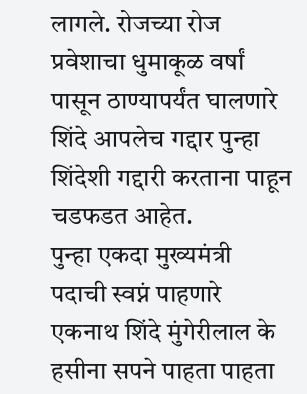लागले. रोजच्या रोज प्रवेशाचा धुमाकूळ वर्षां पासून ठाण्यापर्यंत घालणारे शिंदे आपलेच गद्दार पुन्हा शिंदेशी गद्दारी करताना पाहून चडफडत आहेत.
पुन्हा एकदा मुख्यमंत्री पदाची स्वप्नं पाहणारे एकनाथ शिंदे मुंगेरीलाल के हसीना सपने पाहता पाहता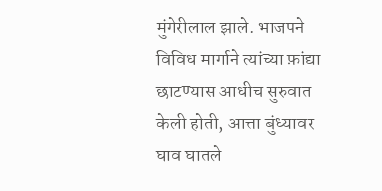मुंगेरीलाल झाले. भाजपने विविध मार्गाने त्यांच्या फ़ांद्या छाटण्यास आधीच सुरुवात केली होती, आत्ता बुंध्यावर घाव घातले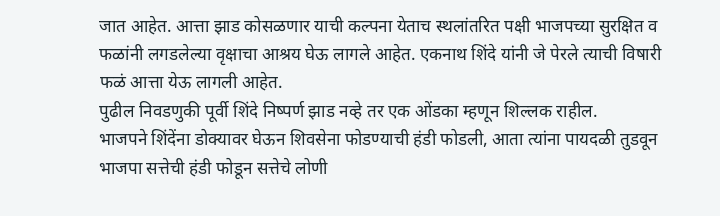जात आहेत. आत्ता झाड कोसळणार याची कल्पना येताच स्थलांतरित पक्षी भाजपच्या सुरक्षित व फळांनी लगडलेल्या वृक्षाचा आश्रय घेऊ लागले आहेत. एकनाथ शिंदे यांनी जे पेरले त्याची विषारी फळं आत्ता येऊ लागली आहेत.
पुढील निवडणुकी पूर्वी शिंदे निष्पर्ण झाड नव्हे तर एक ओंडका म्हणून शिल्लक राहील.
भाजपने शिंदेंना डोक्यावर घेऊन शिवसेना फोडण्याची हंडी फोडली, आता त्यांना पायदळी तुडवून भाजपा सत्तेची हंडी फोडून सत्तेचे लोणी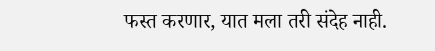फस्त करणार, यात मला तरी संदेह नाही.